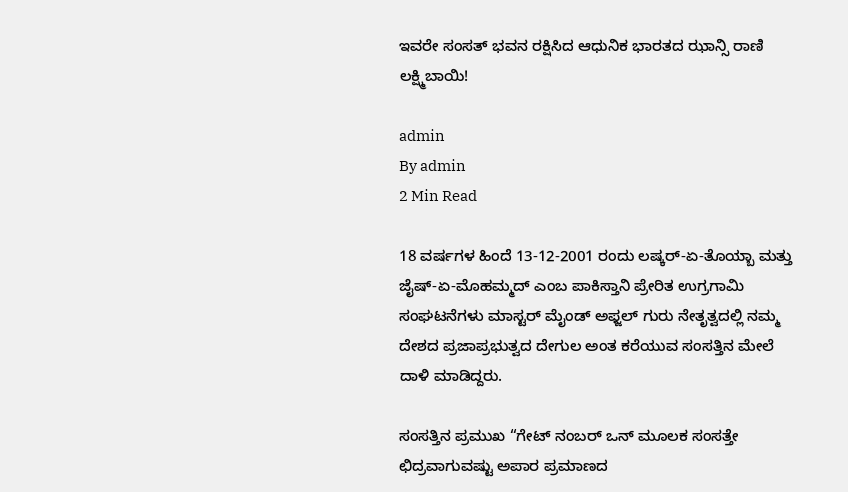ಇವರೇ ಸಂಸತ್ ಭವನ ರಕ್ಷಿಸಿದ ಆಧುನಿಕ ಭಾರತದ ಝಾನ್ಸಿ ರಾಣಿ ಲಕ್ಷ್ಮಿಬಾಯಿ!

admin
By admin
2 Min Read

18 ವರ್ಷಗಳ ಹಿಂದೆ 13-12-2001 ರಂದು ಲಷ್ಕರ್-ಏ-ತೊಯ್ಬಾ ಮತ್ತು ಜೈಷ್-ಏ-ಮೊಹಮ್ಮದ್ ಎಂಬ ಪಾಕಿಸ್ತಾನಿ ಪ್ರೇರಿತ ಉಗ್ರಗಾಮಿ ಸಂಘಟನೆಗಳು ಮಾಸ್ಟರ್ ಮೈಂಡ್ ಅಫ್ಜಲ್ ಗುರು ನೇತೃತ್ವದಲ್ಲಿ ನಮ್ಮ ದೇಶದ ಪ್ರಜಾಪ್ರಭುತ್ವದ ದೇಗುಲ ಅಂತ ಕರೆಯುವ ಸಂಸತ್ತಿನ ಮೇಲೆ ದಾಳಿ ಮಾಡಿದ್ದರು.

ಸಂಸತ್ತಿನ ಪ್ರಮುಖ “ಗೇಟ್ ನಂಬರ್ ಒನ್ ಮೂಲಕ ಸಂಸತ್ತೇ ಛಿದ್ರವಾಗುವಷ್ಟು ಅಪಾರ ಪ್ರಮಾಣದ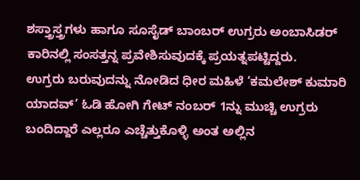ಶಸ್ತ್ರಾಸ್ತ್ರಗಳು ಹಾಗೂ ಸೂಸೈಡ್ ಬಾಂಬರ್ ಉಗ್ರರು ಅಂಬಾಸಿಡರ್ ಕಾರಿನಲ್ಲಿ ಸಂಸತ್ತನ್ನ ಪ್ರವೇಶಿಸುವುದಕ್ಕೆ ಪ್ರಯತ್ನಪಟ್ಟಿದ್ದರು.
ಉಗ್ರರು ಬರುವುದನ್ನು ನೋಡಿದ ಧೀರ ಮಹಿಳೆ ‘ಕಮಲೇಶ್ ಕುಮಾರಿ ಯಾದವ್’ ಓಡಿ ಹೋಗಿ ಗೇಟ್ ನಂಬರ್ 1ನ್ನು ಮುಚ್ಚಿ ಉಗ್ರರು ಬಂದಿದ್ದಾರೆ ಎಲ್ಲರೂ ಎಚ್ಚೆತ್ತುಕೊಳ್ಳಿ ಅಂತ ಅಲ್ಲಿನ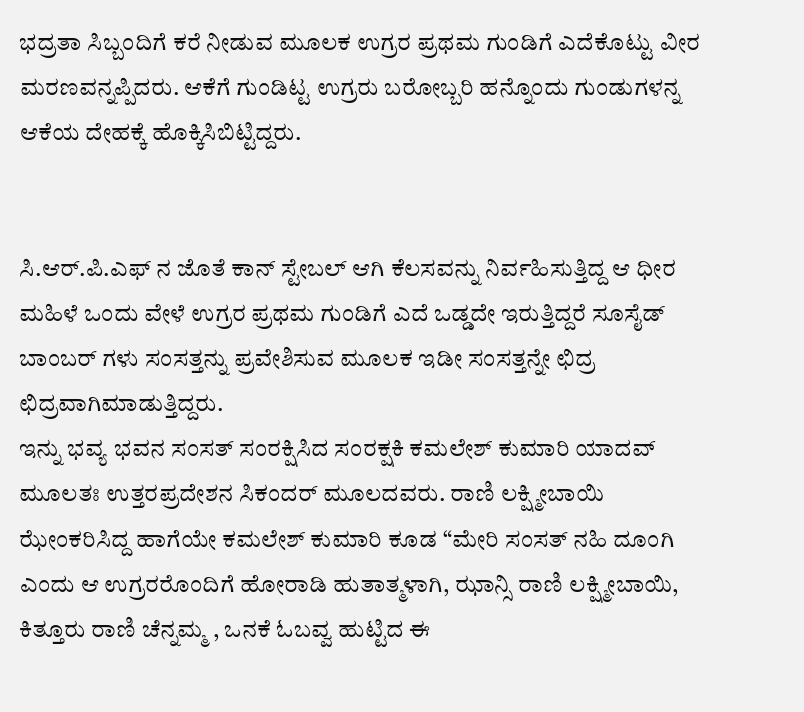ಭದ್ರತಾ ಸಿಬ್ಬಂದಿಗೆ ಕರೆ ನೀಡುವ ಮೂಲಕ ಉಗ್ರರ ಪ್ರಥಮ ಗುಂಡಿಗೆ ಎದೆಕೊಟ್ಟು ವೀರ ಮರಣವನ್ನಪ್ಪಿದರು. ಆಕೆಗೆ ಗುಂಡಿಟ್ಟ ಉಗ್ರರು ಬರೋಬ್ಬರಿ ಹನ್ನೊಂದು ಗುಂಡುಗಳನ್ನ ಆಕೆಯ ದೇಹಕ್ಕೆ ಹೊಕ್ಕಿಸಿಬಿಟ್ಟಿದ್ದರು.


ಸಿ.ಆರ್.ಪಿ.ಎಫ್ ನ ಜೊತೆ ಕಾನ್ ಸ್ಟೇಬಲ್ ಆಗಿ ಕೆಲಸವನ್ನು ನಿರ್ವಹಿಸುತ್ತಿದ್ದ ಆ ಧೀರ ಮಹಿಳೆ ಒಂದು ವೇಳೆ ಉಗ್ರರ ಪ್ರಥಮ ಗುಂಡಿಗೆ ಎದೆ ಒಡ್ಡದೇ ಇರುತ್ತಿದ್ದರೆ ಸೂಸೈಡ್ ಬಾಂಬರ್ ಗಳು ಸಂಸತ್ತನ್ನು ಪ್ರವೇಶಿಸುವ ಮೂಲಕ ಇಡೀ ಸಂಸತ್ತನ್ನೇ ಛಿದ್ರ ಛಿದ್ರವಾಗಿಮಾಡುತ್ತಿದ್ದರು.
ಇನ್ನು ಭವ್ಯ ಭವನ ಸಂಸತ್ ಸಂರಕ್ಷಿಸಿದ ಸಂರಕ್ಷಕಿ ಕಮಲೇಶ್ ಕುಮಾರಿ ಯಾದವ್ ಮೂಲತಃ ಉತ್ತರಪ್ರದೇಶನ ಸಿಕಂದರ್ ಮೂಲದವರು. ರಾಣಿ ಲಕ್ಷ್ಮೀಬಾಯಿ ಝೇಂಕರಿಸಿದ್ದ ಹಾಗೆಯೇ ಕಮಲೇಶ್ ಕುಮಾರಿ ಕೂಡ “ಮೇರಿ ಸಂಸತ್ ನಹಿ ದೂಂಗಿ ಎಂದು ಆ ಉಗ್ರರರೊಂದಿಗೆ ಹೋರಾಡಿ ಹುತಾತ್ಮಳಾಗಿ, ಝಾನ್ಸಿ ರಾಣಿ ಲಕ್ಷ್ಮೀಬಾಯಿ, ಕಿತ್ತೂರು ರಾಣಿ ಚೆನ್ನಮ್ಮ , ಒನಕೆ ಓಬವ್ವ ಹುಟ್ಟಿದ ಈ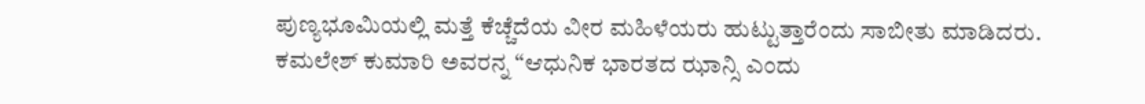ಪುಣ್ಯಭೂಮಿಯಲ್ಲಿ ಮತ್ತೆ ಕೆಚ್ಚೆದೆಯ ವೀರ ಮಹಿಳೆಯರು ಹುಟ್ಟುತ್ತಾರೆಂದು ಸಾಬೀತು ಮಾಡಿದರು.
ಕಮಲೇಶ್ ಕುಮಾರಿ ಅವರನ್ನ “ಆಧುನಿಕ ಭಾರತದ ಝಾನ್ಸಿ ಎಂದು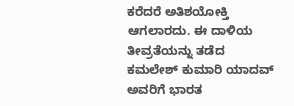ಕರೆದರೆ ಅತಿಶಯೋಕ್ತಿ ಆಗಲಾರದು. ಈ ದಾಳಿಯ ತೀವ್ರತೆಯನ್ನು ತಡೆದ ಕಮಲೇಶ್ ಕುಮಾರಿ ಯಾದವ್ ಅವರಿಗೆ ಭಾರತ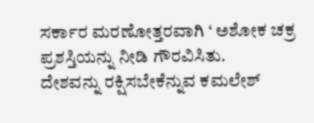ಸರ್ಕಾರ ಮರಣೋತ್ತರವಾಗಿ ‘ ಅಶೋಕ ಚಕ್ರ ಪ್ರಶಸ್ತಿಯನ್ನು ನೀಡಿ ಗೌರವಿಸಿತು.
ದೇಶವನ್ನು ರಕ್ಷಿಸಬೇಕೆನ್ನುವ ಕಮಲೇಶ್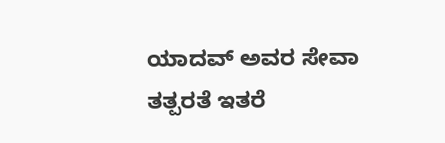ಯಾದವ್ ಅವರ ಸೇವಾ ತತ್ಪರತೆ ಇತರೆ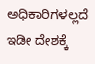ಅಧಿಕಾರಿಗಳಲ್ಲದೆ ಇಡೀ ದೇಶಕ್ಕೆ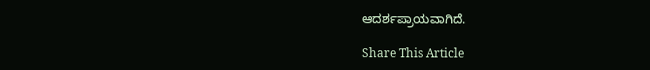ಆದರ್ಶಪ್ರಾಯವಾಗಿದೆ.

Share This Article